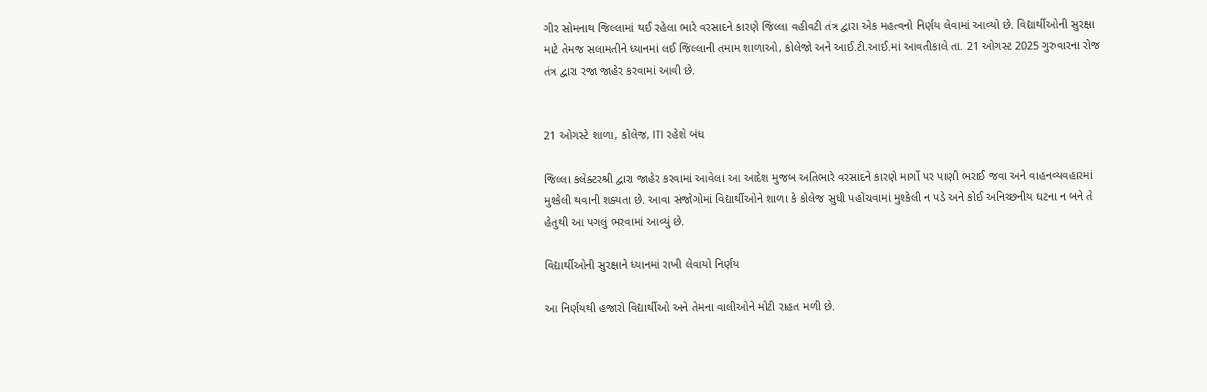ગીર સોમનાથ જિલ્લામાં થઈ રહેલા ભારે વરસાદને કારણે જિલ્લા વહીવટી તંત્ર દ્વારા એક મહત્વનો નિર્ણય લેવામાં આવ્યો છે. વિદ્યાર્થીઓની સુરક્ષા માટે તેમજ સલામતીને ધ્યાનમાં લઈ જિલ્લાની તમામ શાળાઓ, કોલેજો અને આઈ.ટી.આઈ.માં આવતીકાલે તા. 21 ઓગસ્ટ 2025 ગુરુવારના રોજ તંત્ર દ્વારા રજા જાહેર કરવામાં આવી છે.


21 ઓગસ્ટે શાળા, કોલેજ, ITI રહેશે બંધ

જિલ્લા કલેક્ટરશ્રી દ્વારા જાહેર કરવામાં આવેલા આ આદેશ મુજબ અતિભારે વરસાદને કારણે માર્ગો પર પાણી ભરાઈ જવા અને વાહનવ્યવહારમાં મુશ્કેલી થવાની શક્યતા છે. આવા સંજોગોમાં વિદ્યાર્થીઓને શાળા કે કોલેજ સુધી પહોંચવામાં મુશ્કેલી ન પડે અને કોઈ અનિચ્છનીય ઘટના ન બને તે હેતુથી આ પગલું ભરવામાં આવ્યું છે.

વિદ્યાર્થીઓની સુરક્ષાને ધ્યાનમાં રાખી લેવાયો નિર્ણય

આ નિર્ણયથી હજારો વિદ્યાર્થીઓ અને તેમના વાલીઓને મોટી રાહત મળી છે.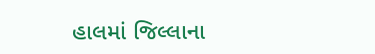હાલમાં જિલ્લાના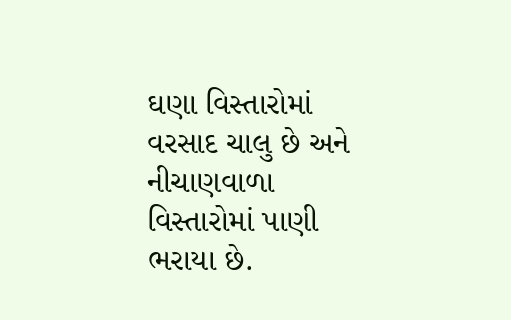ઘણા વિસ્તારોમાં વરસાદ ચાલુ છે અને નીચાણવાળા વિસ્તારોમાં પાણી ભરાયા છે.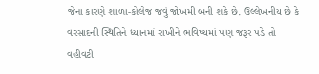જેના કારણે શાળા-કોલેજ જવું જોખમી બની શકે છે. ઉલ્લેખનીય છે કે વરસાદની સ્થિતિને ધ્યાનમાં રાખીને ભવિષ્યમાં પણ જરૂર પડે તો વહીવટી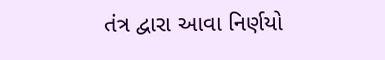તંત્ર દ્વારા આવા નિર્ણયો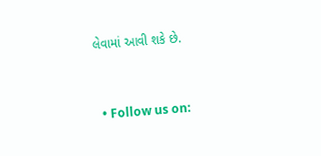લેવામાં આવી શકે છે.


  • Follow us on: